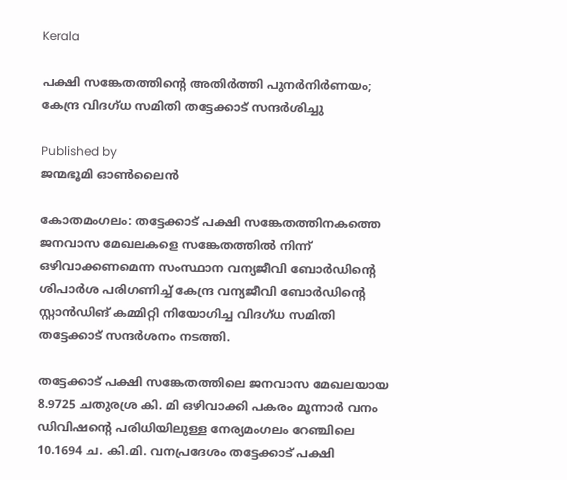Kerala

പക്ഷി സങ്കേതത്തിന്റെ അതിര്‍ത്തി പുനര്‍നിര്‍ണയം; കേന്ദ്ര വിദഗ്ധ സമിതി തട്ടേക്കാട് സന്ദര്‍ശിച്ചു

Published by
ജന്മഭൂമി ഓണ്‍ലൈന്‍

കോതമംഗലം: തട്ടേക്കാട് പക്ഷി സങ്കേതത്തിനകത്തെ ജനവാസ മേഖലകളെ സങ്കേതത്തില്‍ നിന്ന് ഒഴിവാക്കണമെന്ന സംസ്ഥാന വന്യജീവി ബോര്‍ഡിന്റെ ശിപാര്‍ശ പരിഗണിച്ച് കേന്ദ്ര വന്യജീവി ബോര്‍ഡിന്റെ സ്റ്റാന്‍ഡിങ് കമ്മിറ്റി നിയോഗിച്ച വിദഗ്ധ സമിതി തട്ടേക്കാട് സന്ദര്‍ശനം നടത്തി.

തട്ടേക്കാട് പക്ഷി സങ്കേതത്തിലെ ജനവാസ മേഖലയായ 8.9725 ചതുരശ്ര കി. മി ഒഴിവാക്കി പകരം മൂന്നാര്‍ വനം ഡിവിഷന്റെ പരിധിയിലുള്ള നേര്യമംഗലം റേഞ്ചിലെ 10.1694 ച. കി.മി. വനപ്രദേശം തട്ടേക്കാട് പക്ഷി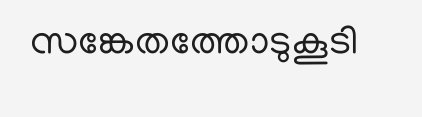സങ്കേതത്തോടുകൂടി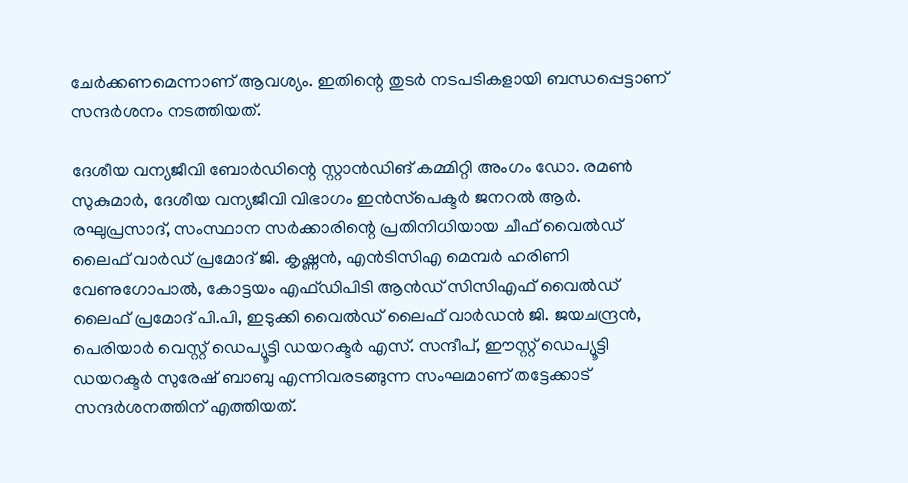ചേര്‍ക്കണമെന്നാണ് ആവശ്യം. ഇതിന്റെ തുടര്‍ നടപടികളായി ബന്ധപ്പെട്ടാണ് സന്ദര്‍ശനം നടത്തിയത്.

ദേശീയ വന്യജീവി ബോര്‍ഡിന്റെ സ്റ്റാന്‍ഡിങ് കമ്മിറ്റി അംഗം ഡോ. രമണ്‍ സുകുമാര്‍, ദേശീയ വന്യജീവി വിഭാഗം ഇന്‍സ്‌പെക്ടര്‍ ജനറല്‍ ആര്‍. രഘുപ്രസാദ്, സംസ്ഥാന സര്‍ക്കാരിന്റെ പ്രതിനിധിയായ ചീഫ് വൈല്‍ഡ് ലൈഫ് വാര്‍ഡ് പ്രമോദ് ജി. കൃഷ്ണന്‍, എന്‍ടിസിഎ മെമ്പര്‍ ഹരിണി വേണുഗോപാല്‍, കോട്ടയം എഫ്ഡിപിടി ആന്‍ഡ് സിസിഎഫ് വൈല്‍ഡ് ലൈഫ് പ്രമോദ് പി.പി, ഇടുക്കി വൈല്‍ഡ് ലൈഫ് വാര്‍ഡന്‍ ജി. ജയചന്ദ്രന്‍, പെരിയാര്‍ വെസ്റ്റ് ഡെപ്യൂട്ടി ഡയറക്ടര്‍ എസ്. സന്ദീപ്, ഈസ്റ്റ് ഡെപ്യൂട്ടി ഡയറക്ടര്‍ സുരേഷ് ബാബു എന്നിവരടങ്ങുന്ന സംഘമാണ് തട്ടേക്കാട് സന്ദര്‍ശനത്തിന് എത്തിയത്.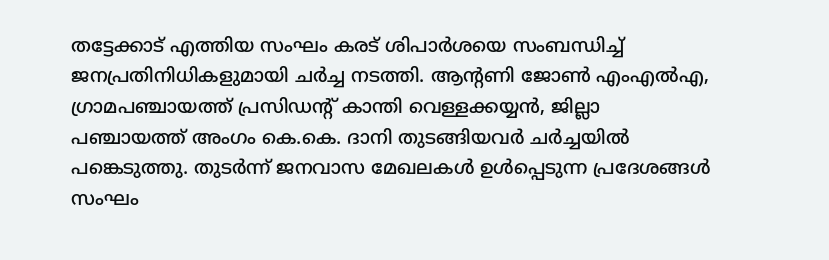തട്ടേക്കാട് എത്തിയ സംഘം കരട് ശിപാര്‍ശയെ സംബന്ധിച്ച് ജനപ്രതിനിധികളുമായി ചര്‍ച്ച നടത്തി. ആന്റണി ജോണ്‍ എംഎല്‍എ, ഗ്രാമപഞ്ചായത്ത് പ്രസിഡന്റ് കാന്തി വെള്ളക്കയ്യന്‍, ജില്ലാ പഞ്ചായത്ത് അംഗം കെ.കെ. ദാനി തുടങ്ങിയവര്‍ ചര്‍ച്ചയില്‍ പങ്കെടുത്തു. തുടര്‍ന്ന് ജനവാസ മേഖലകള്‍ ഉള്‍പ്പെടുന്ന പ്രദേശങ്ങള്‍ സംഘം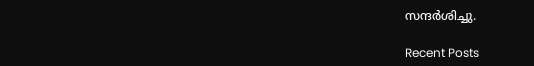സന്ദര്‍ശിച്ചു.

Recent Posts